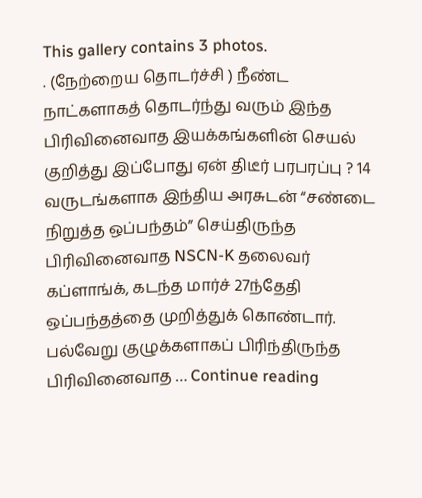This gallery contains 3 photos.
. (நேற்றைய தொடர்ச்சி ) நீண்ட நாட்களாகத் தொடர்ந்து வரும் இந்த பிரிவினைவாத இயக்கங்களின் செயல் குறித்து இப்போது ஏன் திடீர் பரபரப்பு ? 14 வருடங்களாக இந்திய அரசுடன் “சண்டை நிறுத்த ஒப்பந்தம்” செய்திருந்த பிரிவினைவாத NSCN-K தலைவர் கப்ளாங்க், கடந்த மார்ச் 27ந்தேதி ஒப்பந்தத்தை முறித்துக் கொண்டார். பல்வேறு குழுக்களாகப் பிரிந்திருந்த பிரிவினைவாத … Continue reading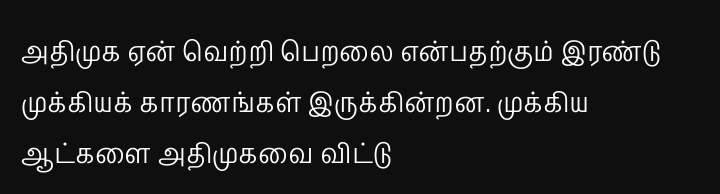அதிமுக ஏன் வெற்றி பெறலை என்பதற்கும் இரண்டு முக்கியக் காரணங்கள் இருக்கின்றன. முக்கிய ஆட்களை அதிமுகவை விட்டு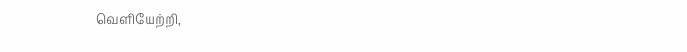வெளியேற்றி,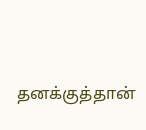தனக்குத்தான்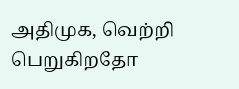அதிமுக, வெற்றி பெறுகிறதோ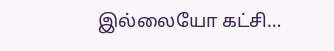இல்லையோ கட்சி…